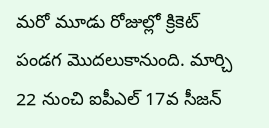మరో మూడు రోజుల్లో క్రికెట్ పండగ మొదలుకానుంది. మార్చి 22 నుంచి ఐపీఎల్ 17వ సీజన్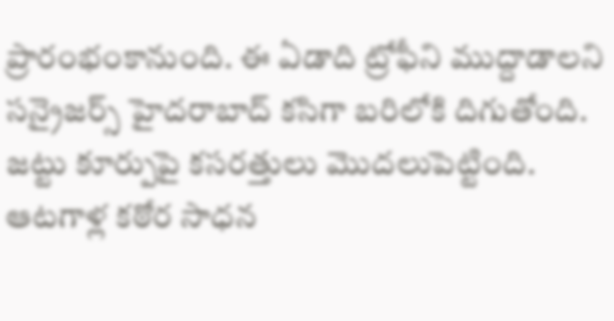ప్రారంభంకానుంది. ఈ ఏడాది ట్రోఫీని ముద్దాడాలని సన్రైజర్స్ హైదరాబాద్ కసిగా బరిలోకి దిగుతోంది. జట్టు కూర్పుపై కసరత్తులు మొదలుపెట్టింది. ఆటగాళ్ల కఠోర సాధన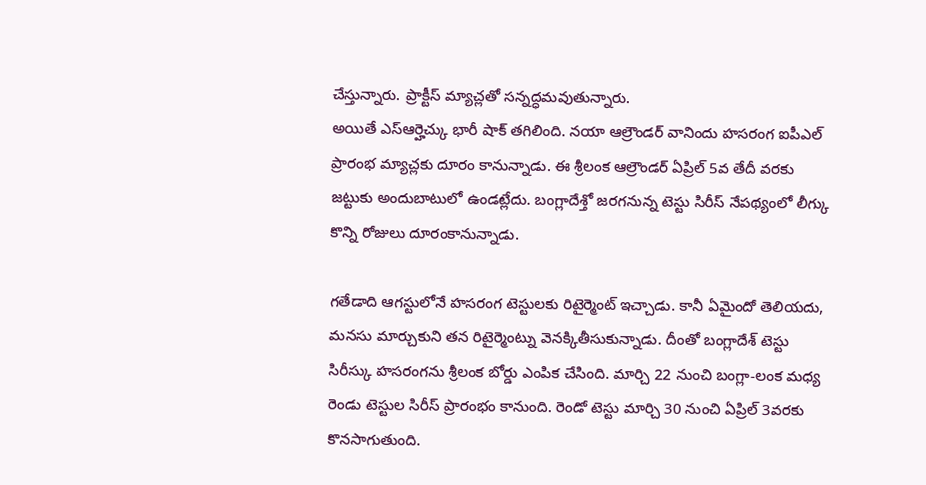చేస్తున్నారు. ప్రాక్టీస్ మ్యాచ్లతో సన్నద్ధమవుతున్నారు.
అయితే ఎస్ఆర్హెచ్కు భారీ షాక్ తగిలింది. నయా ఆల్రౌండర్ వానిందు హసరంగ ఐపీఎల్ ప్రారంభ మ్యాచ్లకు దూరం కానున్నాడు. ఈ శ్రీలంక ఆల్రౌండర్ ఏప్రిల్ 5వ తేదీ వరకు జట్టుకు అందుబాటులో ఉండట్లేదు. బంగ్లాదేశ్తో జరగనున్న టెస్టు సిరీస్ నేపథ్యంలో లీగ్కు కొన్ని రోజులు దూరంకానున్నాడు.

గతేడాది ఆగస్టులోనే హసరంగ టెస్టులకు రిటైర్మెంట్ ఇచ్చాడు. కానీ ఏమైందో తెలియదు, మనసు మార్చుకుని తన రిటైర్మెంట్ను వెనక్కితీసుకున్నాడు. దీంతో బంగ్లాదేశ్ టెస్టు సిరీస్కు హసరంగను శ్రీలంక బోర్డు ఎంపిక చేసింది. మార్చి 22 నుంచి బంగ్లా-లంక మధ్య రెండు టెస్టుల సిరీస్ ప్రారంభం కానుంది. రెండో టెస్టు మార్చి 30 నుంచి ఏప్రిల్ 3వరకు కొనసాగుతుంది.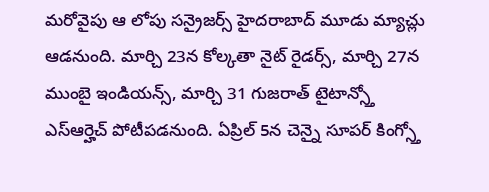మరోవైపు ఆ లోపు సన్రైజర్స్ హైదరాబాద్ మూడు మ్యాచ్లు ఆడనుంది. మార్చి 23న కోల్కతా నైట్ రైడర్స్, మార్చి 27న ముంబై ఇండియన్స్, మార్చి 31 గుజరాత్ టైటాన్స్తో ఎస్ఆర్హెచ్ పోటీపడనుంది. ఏప్రిల్ 5న చెన్నై సూపర్ కింగ్స్తో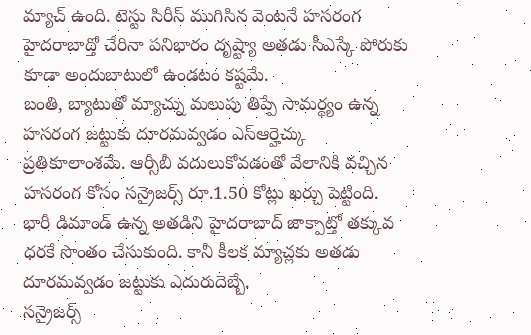మ్యాచ్ ఉంది. టెస్టు సిరీస్ ముగిసిన వెంటనే హసరంగ హైదరాబాద్తో చేరినా పనిభారం దృష్ట్యా అతడు సీఎస్కే పోరుకు కూడా అందుబాటులో ఉండటం కష్టమే.
బంతి, బ్యాటుతో మ్యాచ్ను మలుపు తిప్పే సామర్థ్యం ఉన్న హసరంగ జట్టుకు దూరమవ్వడం ఎస్ఆర్హెచ్కు ప్రతికూలాంశమే. ఆర్సీబీ వదులుకోవడంతో వేలానికి వచ్చిన హసరంగ కోసం సన్రైజర్స్ రూ.1.50 కోట్లు ఖర్చు పెట్టింది. భారీ డిమాండ్ ఉన్న అతడిని హైదరాబాద్ జాక్పాట్తో తక్కువ ధరకే సొంతం చేసుకుంది. కానీ కీలక మ్యాచ్లకు అతడు దూరమవ్వడం జట్టుకు ఎదురుదెబ్బే.
సన్రైజర్స్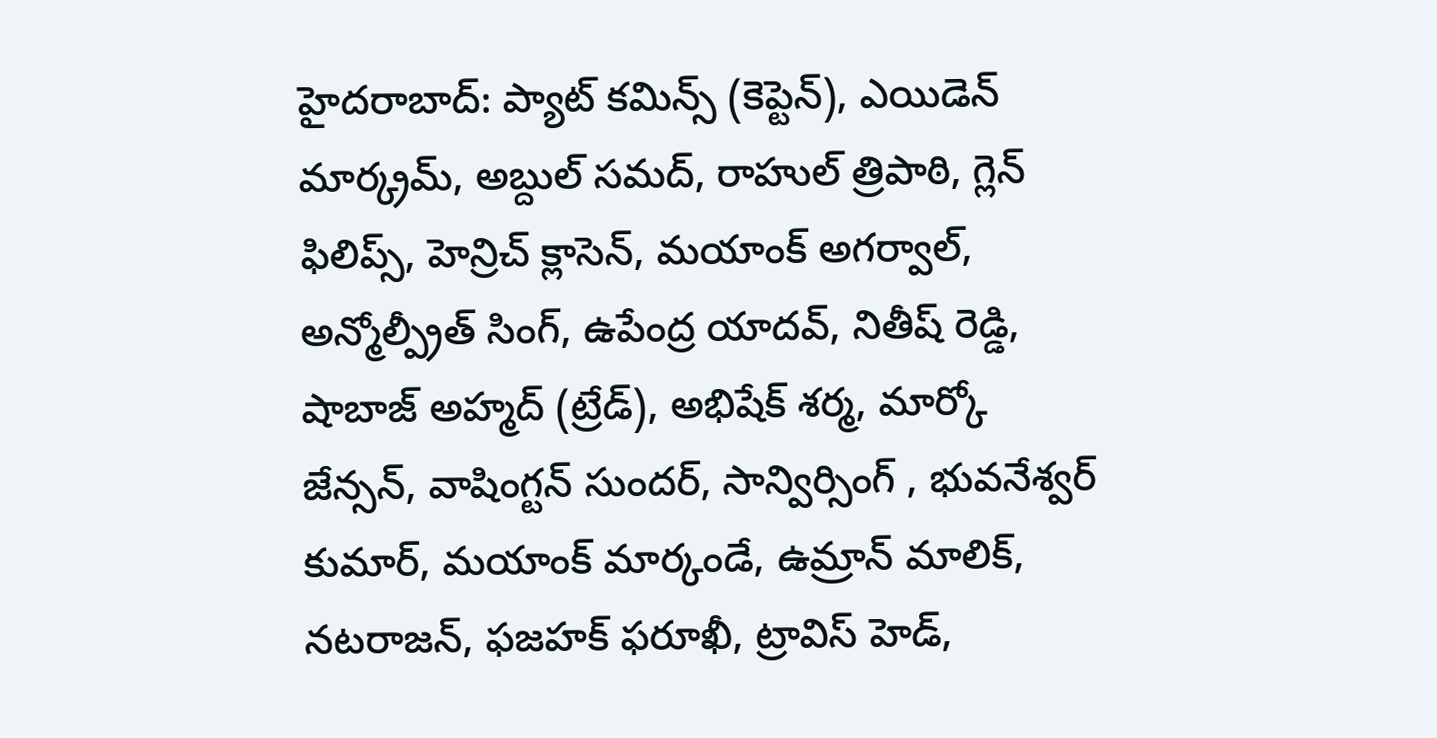హైదరాబాద్: ప్యాట్ కమిన్స్ (కెప్టెన్), ఎయిడెన్ మార్క్రమ్, అబ్దుల్ సమద్, రాహుల్ త్రిపాఠి, గ్లెన్ ఫిలిప్స్, హెన్రిచ్ క్లాసెన్, మయాంక్ అగర్వాల్, అన్మోల్ప్రీత్ సింగ్, ఉపేంద్ర యాదవ్, నితీష్ రెడ్డి, షాబాజ్ అహ్మద్ (ట్రేడ్), అభిషేక్ శర్మ, మార్కో జేన్సన్, వాషింగ్టన్ సుందర్, సాన్విర్సింగ్ , భువనేశ్వర్ కుమార్, మయాంక్ మార్కండే, ఉమ్రాన్ మాలిక్, నటరాజన్, ఫజహక్ ఫరూఖీ, ట్రావిస్ హెడ్,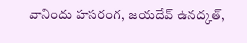వానిందు హసరంగ, జయదేవ్ ఉనద్కత్,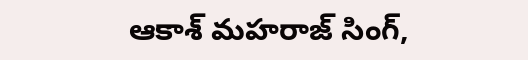ఆకాశ్ మహరాజ్ సింగ్,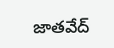జాతవేద్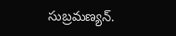సుబ్రమణ్యన్.